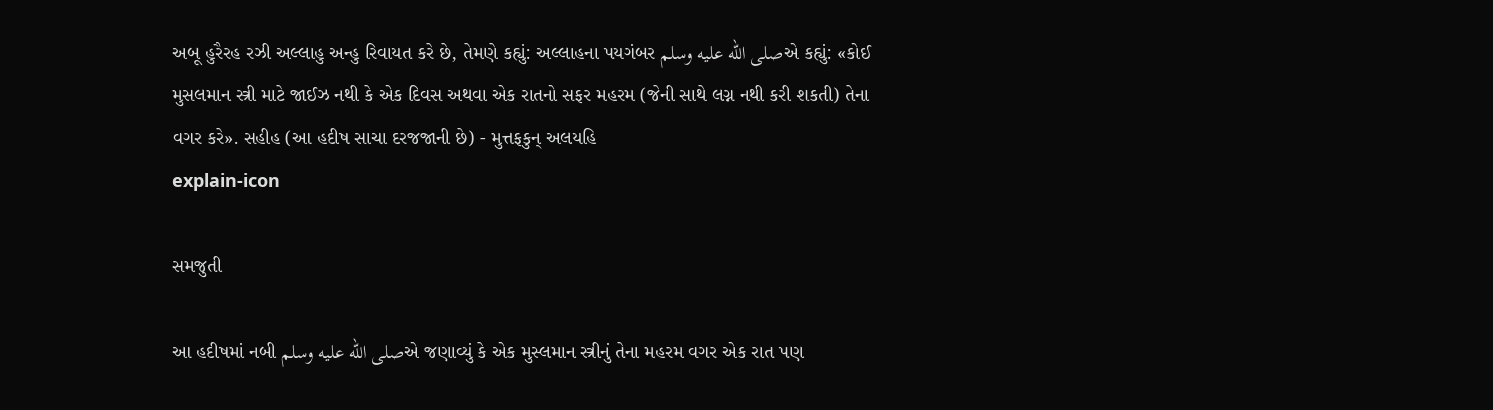અબૂ હુરૈરહ રઝી અલ્લાહુ અન્હુ રિવાયત કરે છે, તેમણે કહ્યું: અલ્લાહના પયગંબર صلى الله عليه وسلمએ કહ્યું: «કોઈ મુસલમાન સ્ત્રી માટે જાઈઝ નથી કે એક દિવસ અથવા એક રાતનો સફર મહરમ (જેની સાથે લગ્ન નથી કરી શકતી) તેના વગર કરે». સહીહ (આ હદીષ સાચા દરજજાની છે) - મુત્તફકુન્ અલયહિ
explain-icon

સમજુતી

આ હદીષમાં નબી صلى الله عليه وسلمએ જણાવ્યું કે એક મુસ્લમાન સ્ત્રીનું તેના મહરમ વગર એક રાત પણ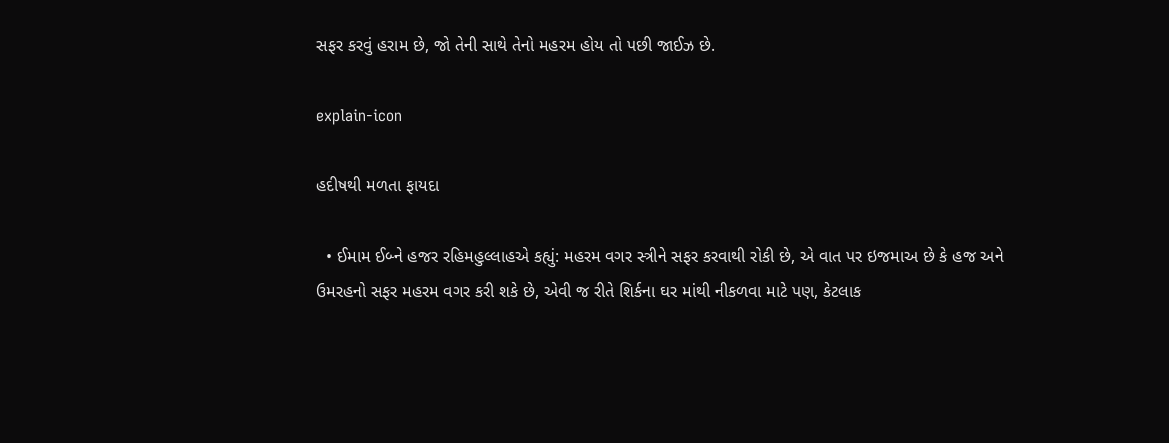સફર કરવું હરામ છે, જો તેની સાથે તેનો મહરમ હોય તો પછી જાઈઝ છે.

explain-icon

હદીષથી મળતા ફાયદા

  • ઈમામ ઈબ્ને હજર રહિમહુલ્લાહએ કહ્યું: મહરમ વગર સ્ત્રીને સફર કરવાથી રોકી છે, એ વાત પર ઇજમાઅ છે કે હજ અને ઉમરહનો સફર મહરમ વગર કરી શકે છે, એવી જ રીતે શિર્કના ઘર માંથી નીકળવા માટે પણ, કેટલાક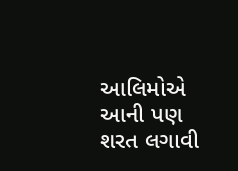આલિમોએ આની પણ શરત લગાવી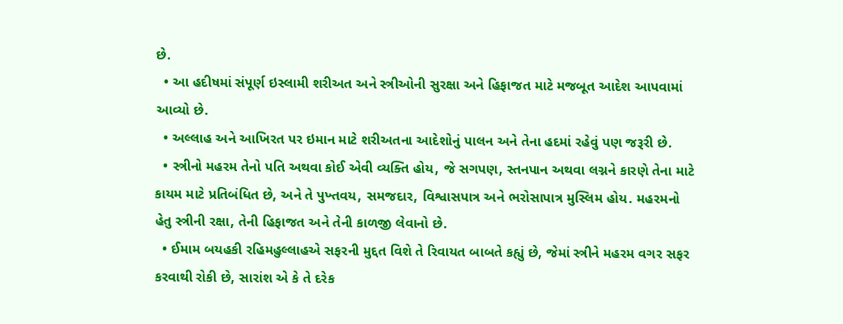છે.
  • આ હદીષમાં સંપૂર્ણ ઇસ્લામી શરીઅત અને સ્ત્રીઓની સુરક્ષા અને હિફાજત માટે મજબૂત આદેશ આપવામાં આવ્યો છે.
  • અલ્લાહ અને આખિરત પર ઇમાન માટે શરીઅતના આદેશોનું પાલન અને તેના હદમાં રહેવું પણ જરૂરી છે.
  • સ્ત્રીનો મહરમ તેનો પતિ અથવા કોઈ એવી વ્યક્તિ હોય, જે સગપણ, સ્તનપાન અથવા લગ્નને કારણે તેના માટે કાયમ માટે પ્રતિબંધિત છે, અને તે પુખ્તવય, સમજદાર, વિશ્વાસપાત્ર અને ભરોસાપાત્ર મુસ્લિમ હોય. મહરમનો હેતુ સ્ત્રીની રક્ષા, તેની હિફાજત અને તેની કાળજી લેવાનો છે.
  • ઈમામ બયહકી રહિમહુલ્લાહએ સફરની મુદ્દત વિશે તે રિવાયત બાબતે કહ્યું છે, જેમાં સ્ત્રીને મહરમ વગર સફર કરવાથી રોકી છે, સારાંશ એ કે તે દરેક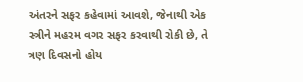અંતરને સફર કહેવામાં આવશે, જેનાથી એક સ્ત્રીને મહરમ વગર સફર કરવાથી રોકી છે, તે ત્રણ દિવસનો હોય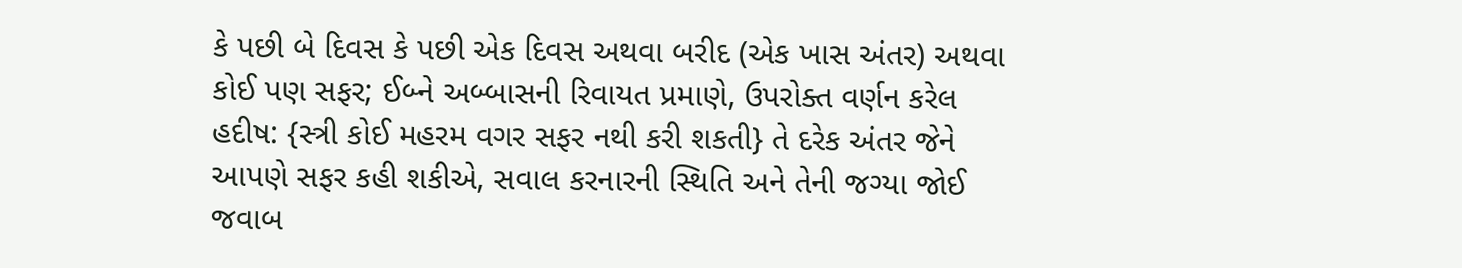કે પછી બે દિવસ કે પછી એક દિવસ અથવા બરીદ (એક ખાસ અંતર) અથવા કોઈ પણ સફર; ઈબ્ને અબ્બાસની રિવાયત પ્રમાણે, ઉપરોક્ત વર્ણન કરેલ હદીષ: {સ્ત્રી કોઈ મહરમ વગર સફર નથી કરી શકતી} તે દરેક અંતર જેને આપણે સફર કહી શકીએ, સવાલ કરનારની સ્થિતિ અને તેની જગ્યા જોઈ જવાબ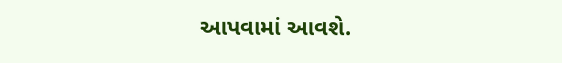આપવામાં આવશે.